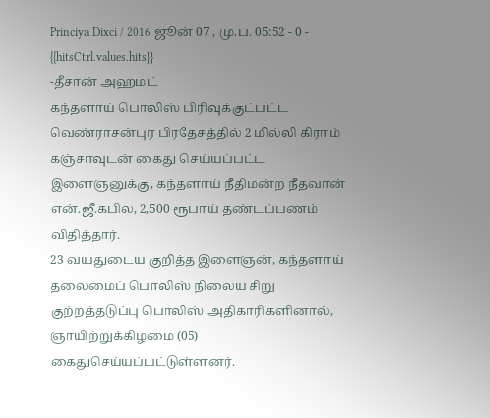Princiya Dixci / 2016 ஜூன் 07 , மு.ப. 05:52 - 0 - {{hitsCtrl.values.hits}}
-தீசான் அஹமட்
கந்தளாய் பொலிஸ் பிரிவுக்குட்பட்ட வெண்ராசன்புர பிரதேசத்தில் 2 மில்லி கிராம் கஞ்சாவுடன் கைது செய்யப்பட்ட இளைஞனுக்கு, கந்தளாய் நீதிமன்ற நீதவான் என்.ஜீ.கபில, 2,500 ரூபாய் தண்டப்பணம் விதித்தார்.
23 வயதுடைய குறித்த இளைஞன், கந்தளாய் தலைமைப் பொலிஸ் நிலைய சிறு குற்றத்தடுப்பு பொலிஸ் அதிகாரிகளினால், ஞாயிற்றுக்கிழமை (05) கைதுசெய்யப்பட்டுள்ளனர்.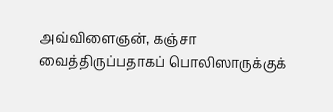அவ்விளைஞன், கஞ்சா வைத்திருப்பதாகப் பொலிஸாருக்குக்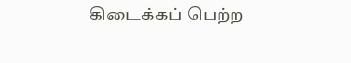கிடைக்கப் பெற்ற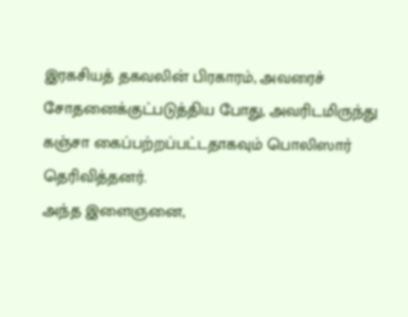இரகசியத் தகவலின் பிரகாரம், அவரைச் சோதனைக்குட்படுத்திய போது, அவரிடமிருந்து கஞ்சா கைப்பற்றப்பட்டதாகவும் பொலிஸார் தெரிவித்தனர்.
அந்த இளைஞனை,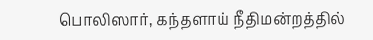பொலிஸார், கந்தளாய் நீதிமன்றத்தில்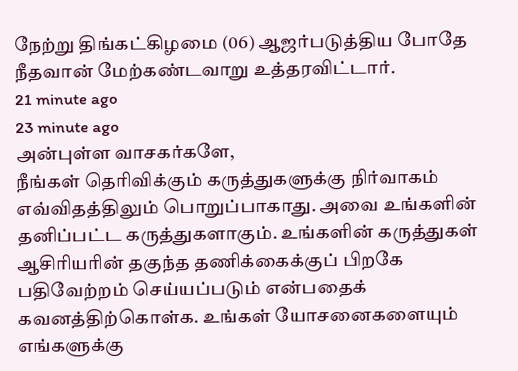நேற்று திங்கட்கிழமை (06) ஆஜர்படுத்திய போதே நீதவான் மேற்கண்டவாறு உத்தரவிட்டார்.
21 minute ago
23 minute ago
அன்புள்ள வாசகர்களே,
நீங்கள் தெரிவிக்கும் கருத்துகளுக்கு நிர்வாகம் எவ்விதத்திலும் பொறுப்பாகாது. அவை உங்களின் தனிப்பட்ட கருத்துகளாகும். உங்களின் கருத்துகள் ஆசிரியரின் தகுந்த தணிக்கைக்குப் பிறகே பதிவேற்றம் செய்யப்படும் என்பதைக் கவனத்திற்கொள்க. உங்கள் யோசனைகளையும் எங்களுக்கு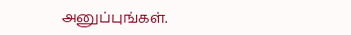அனுப்புங்கள்.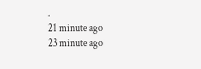.
21 minute ago
23 minute ago